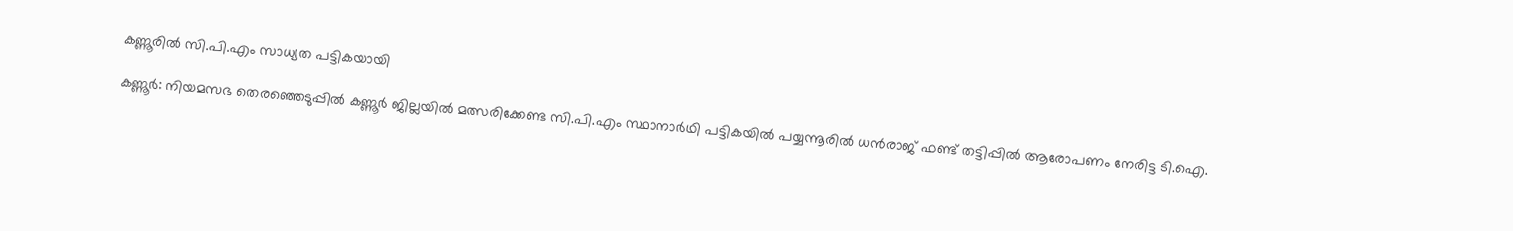കണ്ണൂരിൽ സി.പി.എം സാധ്യത പട്ടികയായി

കണ്ണൂർ: നിയമസഭ തെരഞ്ഞെടുപ്പില്‍ കണ്ണൂർ ജില്ലയിൽ മത്സരിക്കേണ്ട സി.പി.എം സ്ഥാനാർഥി പട്ടികയിൽ പയ്യന്നൂരിൽ ധൻരാജ് ഫണ്ട് തട്ടിപ്പിൽ ആരോപണം നേരിട്ട ടി.ഐ.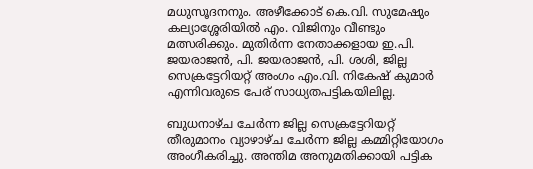മധുസൂദനനും. അഴീക്കോട് കെ.വി. സുമേഷും കല്യാശ്ശേരിയിൽ എം. വിജിനും വീണ്ടും മത്സരിക്കും. മുതിർന്ന നേതാക്കളായ ഇ.പി. ജയരാജൻ, പി. ജയരാജൻ, പി. ശശി, ജില്ല സെക്രട്ടേറിയറ്റ് അംഗം എം.വി. നികേഷ് കുമാർ എന്നിവരുടെ പേര് സാധ്യതപട്ടികയിലില്ല.

ബുധനാഴ്ച ചേർന്ന ജില്ല സെക്രട്ടേറിയറ്റ് തീരുമാനം വ്യാഴാഴ്ച ചേർന്ന ജില്ല കമ്മിറ്റിയോഗം അംഗീകരിച്ചു. അന്തിമ അനുമതിക്കായി പട്ടിക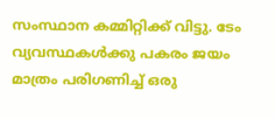സംസ്ഥാന കമ്മിറ്റിക്ക് വിട്ടു. ടേം വ്യവസ്ഥകൾക്കു പകരം ജയം മാത്രം പരിഗണിച്ച് ഒരു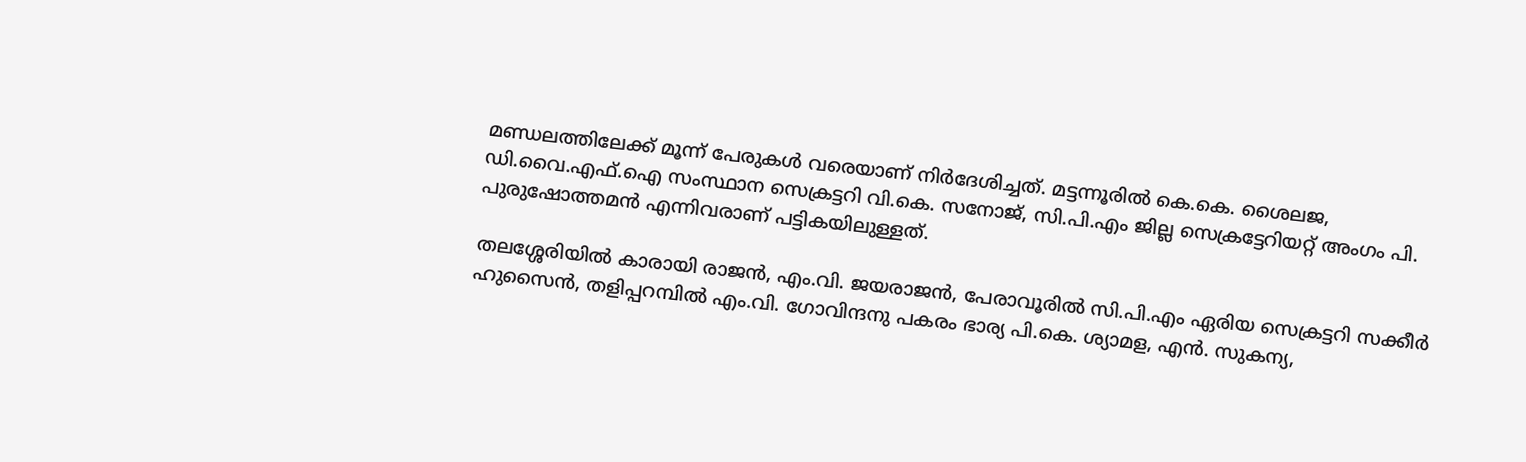മണ്ഡലത്തിലേക്ക് മൂന്ന് പേരുകൾ വരെയാണ് നിർദേശിച്ചത്. മട്ടന്നൂരിൽ കെ.കെ. ശൈലജ, ഡി.വൈ.എഫ്.ഐ സംസ്ഥാന സെക്രട്ടറി വി.കെ. സനോജ്, സി.പി.എം ജില്ല സെക്രട്ടേറിയറ്റ് അംഗം പി. പുരുഷോത്തമൻ എന്നിവരാണ് പട്ടികയിലുള്ളത്.

തലശ്ശേരിയിൽ കാരായി രാജൻ, എം.വി. ജയരാജൻ, പേരാവൂരിൽ സി.പി.എം ഏരിയ സെക്രട്ടറി സക്കീർ ഹുസൈൻ, തളിപ്പറമ്പിൽ എം.വി. ഗോവിന്ദനു പകരം ഭാര്യ പി.കെ. ശ്യാമള, എൻ. സുകന്യ,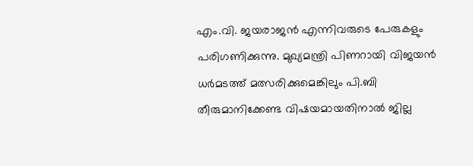എം.വി. ജയരാജൻ എന്നിവരുടെ പേരുകളും പരിഗണിക്കുന്നു. മുഖ്യമന്ത്രി പിണറായി വിജയൻ ധർമടത്ത് മത്സരിക്കുമെങ്കിലും പി.ബി തീരുമാനിക്കേണ്ട വിഷയമായതിനാൽ ജില്ല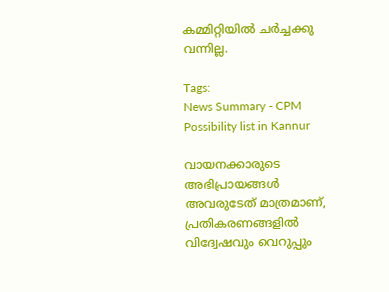കമ്മിറ്റിയിൽ ചർച്ചക്കു വന്നില്ല.

Tags:
News Summary - CPM Possibility list in Kannur

വായനക്കാരുടെ അഭിപ്രായങ്ങള്‍ അവരുടേത് മാത്രമാണ്, പ്രതികരണങ്ങളിൽ വിദ്വേഷവും വെറുപ്പും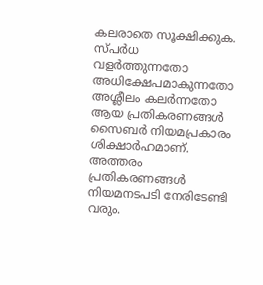കലരാതെ സൂക്ഷിക്കുക. സ്പർധ വളർത്തുന്നതോ അധിക്ഷേപമാകുന്നതോ അശ്ലീലം കലർന്നതോ ആയ പ്രതികരണങ്ങൾ സൈബർ നിയമപ്രകാരം ശിക്ഷാർഹമാണ്. അത്തരം പ്രതികരണങ്ങൾ നിയമനടപടി നേരിടേണ്ടി വരും.